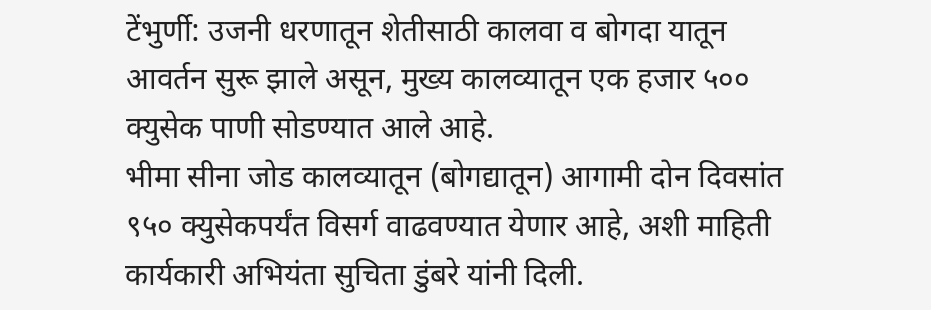टेंभुर्णी: उजनी धरणातून शेतीसाठी कालवा व बोगदा यातून आवर्तन सुरू झाले असून, मुख्य कालव्यातून एक हजार ५०० क्युसेक पाणी सोडण्यात आले आहे.
भीमा सीना जोड कालव्यातून (बोगद्यातून) आगामी दोन दिवसांत ९५० क्युसेकपर्यंत विसर्ग वाढवण्यात येणार आहे, अशी माहिती कार्यकारी अभियंता सुचिता डुंबरे यांनी दिली.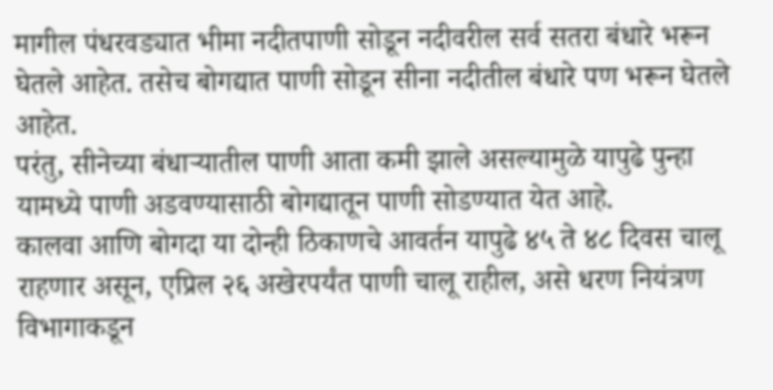मागील पंधरवड्यात भीमा नदीतपाणी सोडून नदीवरील सर्व सतरा बंधारे भरून घेतले आहेत. तसेच बोगद्यात पाणी सोडून सीना नदीतील बंधारे पण भरून घेतले आहेत.
परंतु, सीनेच्या बंधाऱ्यातील पाणी आता कमी झाले असल्यामुळे यापुढे पुन्हा यामध्ये पाणी अडवण्यासाठी बोगद्यातून पाणी सोडण्यात येत आहे.
कालवा आणि बोगदा या दोन्ही ठिकाणचे आवर्तन यापुढे ४५ ते ४८ दिवस चालू राहणार असून, एप्रिल २६ अखेरपर्यंत पाणी चालू राहील, असे धरण नियंत्रण विभागाकडून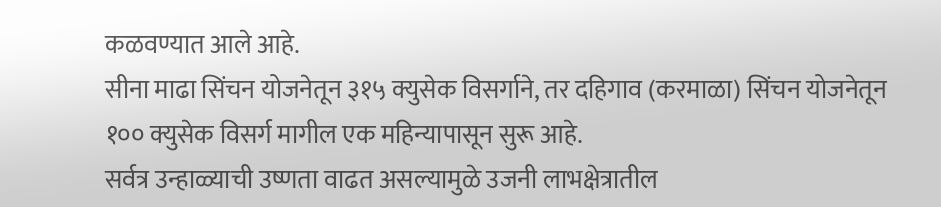कळवण्यात आले आहे.
सीना माढा सिंचन योजनेतून ३१५ क्युसेक विसर्गाने, तर दहिगाव (करमाळा) सिंचन योजनेतून १०० क्युसेक विसर्ग मागील एक महिन्यापासून सुरू आहे.
सर्वत्र उन्हाळ्याची उष्णता वाढत असल्यामुळे उजनी लाभक्षेत्रातील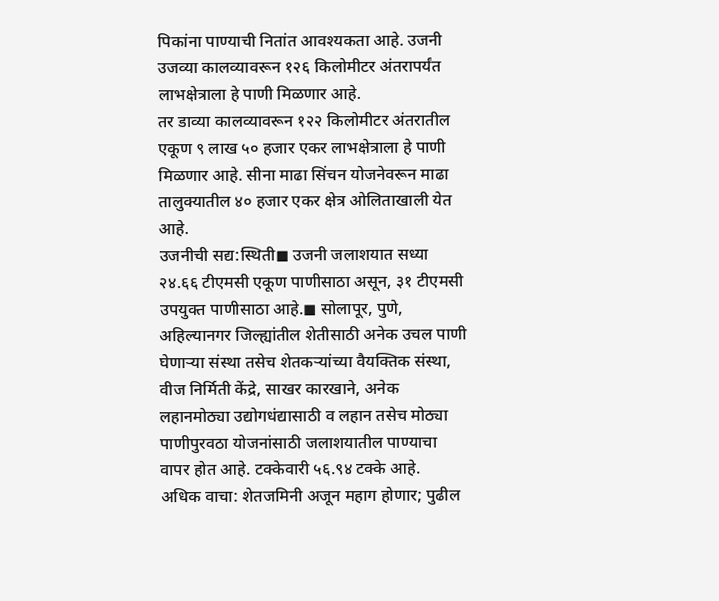पिकांना पाण्याची नितांत आवश्यकता आहे. उजनी उजव्या कालव्यावरून १२६ किलोमीटर अंतरापर्यंत लाभक्षेत्राला हे पाणी मिळणार आहे.
तर डाव्या कालव्यावरून १२२ किलोमीटर अंतरातील एकूण ९ लाख ५० हजार एकर लाभक्षेत्राला हे पाणी मिळणार आहे. सीना माढा सिंचन योजनेवरून माढा तालुक्यातील ४० हजार एकर क्षेत्र ओलिताखाली येत आहे.
उजनीची सद्य:स्थिती◼ उजनी जलाशयात सध्या २४.६६ टीएमसी एकूण पाणीसाठा असून, ३१ टीएमसी उपयुक्त पाणीसाठा आहे.◼ सोलापूर, पुणे, अहिल्यानगर जिल्ह्यांतील शेतीसाठी अनेक उचल पाणी घेणाऱ्या संस्था तसेच शेतकऱ्यांच्या वैयक्तिक संस्था, वीज निर्मिती केंद्रे, साखर कारखाने, अनेक लहानमोठ्या उद्योगधंद्यासाठी व लहान तसेच मोठ्या पाणीपुरवठा योजनांसाठी जलाशयातील पाण्याचा वापर होत आहे. टक्केवारी ५६.९४ टक्के आहे.
अधिक वाचा: शेतजमिनी अजून महाग होणार; पुढील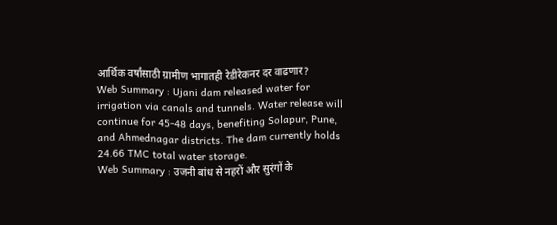आर्थिक वर्षांसाठी ग्रामीण भागातही रेडीरेकनर दर वाढणार?
Web Summary : Ujani dam released water for irrigation via canals and tunnels. Water release will continue for 45-48 days, benefiting Solapur, Pune, and Ahmednagar districts. The dam currently holds 24.66 TMC total water storage.
Web Summary : उजनी बांध से नहरों और सुरंगों के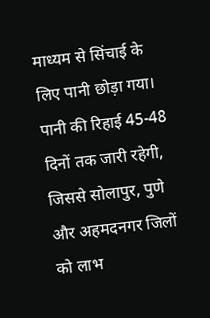माध्यम से सिंचाई के लिए पानी छोड़ा गया। पानी की रिहाई 45-48 दिनों तक जारी रहेगी, जिससे सोलापुर, पुणे और अहमदनगर जिलों को लाभ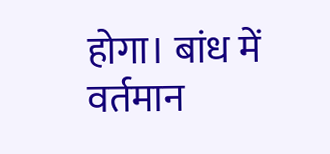होगा। बांध में वर्तमान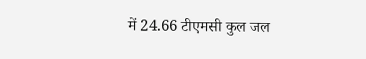में 24.66 टीएमसी कुल जल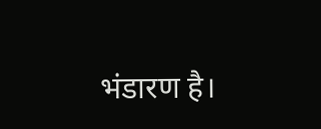भंडारण है।